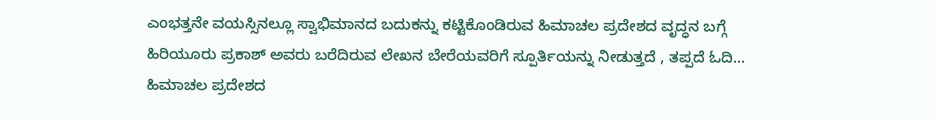ಎಂಭತ್ತನೇ ವಯಸ್ಸಿನಲ್ಲೂ ಸ್ವಾಭಿಮಾನದ ಬದುಕನ್ನು ಕಟ್ಟಿಕೊಂಡಿರುವ ಹಿಮಾಚಲ ಪ್ರದೇಶದ ವೃದ್ಧನ ಬಗ್ಗೆ ಹಿರಿಯೂರು ಪ್ರಕಾಶ್ ಅವರು ಬರೆದಿರುವ ಲೇಖನ ಬೇರೆಯವರಿಗೆ ಸ್ಪೂರ್ತಿಯನ್ನು ನೀಡುತ್ತದೆ , ತಪ್ಪದೆ ಓದಿ…
ಹಿಮಾಚಲ ಪ್ರದೇಶದ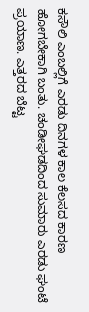ಕಸೌಲಿ ಎಂಬಲ್ಲಿಗೆ ಎರಡು ದಿನಗಳ ಕಾಲ ಕೆಲಸದ ಕಾರಣ ಹೋಗಬೇಕಾಗಿ ಬಂತು. ಚಂಡೀಘಡದಿಂದ ಸುಮಾರು ಎರಡು ಘಂಟೆ ಪ್ರಯಾಣ. ಎತ್ತರದ ಬೆಟ್ಟ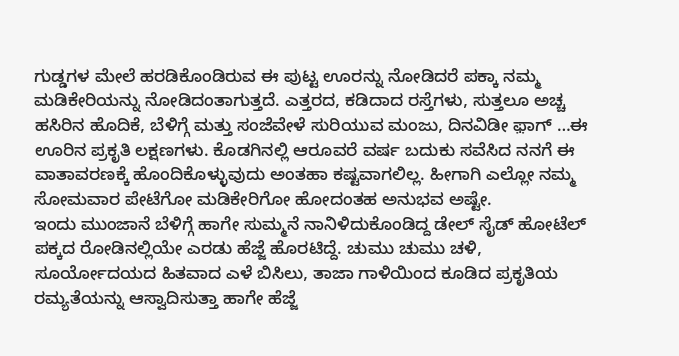ಗುಡ್ಡಗಳ ಮೇಲೆ ಹರಡಿಕೊಂಡಿರುವ ಈ ಪುಟ್ಟ ಊರನ್ನು ನೋಡಿದರೆ ಪಕ್ಕಾ ನಮ್ಮ ಮಡಿಕೇರಿಯನ್ನು ನೋಡಿದಂತಾಗುತ್ತದೆ. ಎತ್ತರದ, ಕಡಿದಾದ ರಸ್ತೆಗಳು, ಸುತ್ತಲೂ ಅಚ್ಚ ಹಸಿರಿನ ಹೊದಿಕೆ, ಬೆಳಿಗ್ಗೆ ಮತ್ತು ಸಂಜೆವೇಳೆ ಸುರಿಯುವ ಮಂಜು, ದಿನವಿಡೀ ಫ಼ಾಗ್ …ಈ ಊರಿನ ಪ್ರಕೃತಿ ಲಕ್ಷಣಗಳು. ಕೊಡಗಿನಲ್ಲಿ ಆರೂವರೆ ವರ್ಷ ಬದುಕು ಸವೆಸಿದ ನನಗೆ ಈ ವಾತಾವರಣಕ್ಕೆ ಹೊಂದಿಕೊಳ್ಳುವುದು ಅಂತಹಾ ಕಷ್ಟವಾಗಲಿಲ್ಲ. ಹೀಗಾಗಿ ಎಲ್ಲೋ ನಮ್ಮ ಸೋಮವಾರ ಪೇಟೆಗೋ ಮಡಿಕೇರಿಗೋ ಹೋದಂತಹ ಅನುಭವ ಅಷ್ಟೇ.
ಇಂದು ಮುಂಜಾನೆ ಬೆಳಿಗ್ಗೆ ಹಾಗೇ ಸುಮ್ಮನೆ ನಾನಿಳಿದುಕೊಂಡಿದ್ದ ಡೇಲ್ ಸೈಡ್ ಹೋಟೆಲ್ ಪಕ್ಕದ ರೋಡಿನಲ್ಲಿಯೇ ಎರಡು ಹೆಜ್ಜೆ ಹೊರಟಿದ್ದೆ. ಚುಮು ಚುಮು ಚಳಿ, ಸೂರ್ಯೋದಯದ ಹಿತವಾದ ಎಳೆ ಬಿಸಿಲು, ತಾಜಾ ಗಾಳಿಯಿಂದ ಕೂಡಿದ ಪ್ರಕೃತಿಯ ರಮ್ಯತೆಯನ್ನು ಆಸ್ವಾದಿಸುತ್ತಾ ಹಾಗೇ ಹೆಜ್ಜೆ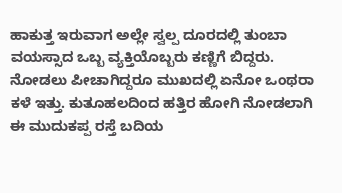ಹಾಕುತ್ತ ಇರುವಾಗ ಅಲ್ಲೇ ಸ್ವಲ್ಪ ದೂರದಲ್ಲಿ ತುಂಬಾ ವಯಸ್ಸಾದ ಒಬ್ಬ ವ್ಯಕ್ತಿಯೊಬ್ಬರು ಕಣ್ಣಿಗೆ ಬಿದ್ದರು. ನೋಡಲು ಪೀಚಾಗಿದ್ದರೂ ಮುಖದಲ್ಲಿ ಏನೋ ಒಂಥರಾ ಕಳೆ ಇತ್ತು. ಕುತೂಹಲದಿಂದ ಹತ್ತಿರ ಹೋಗಿ ನೋಡಲಾಗಿ ಈ ಮುದುಕಪ್ಪ ರಸ್ತೆ ಬದಿಯ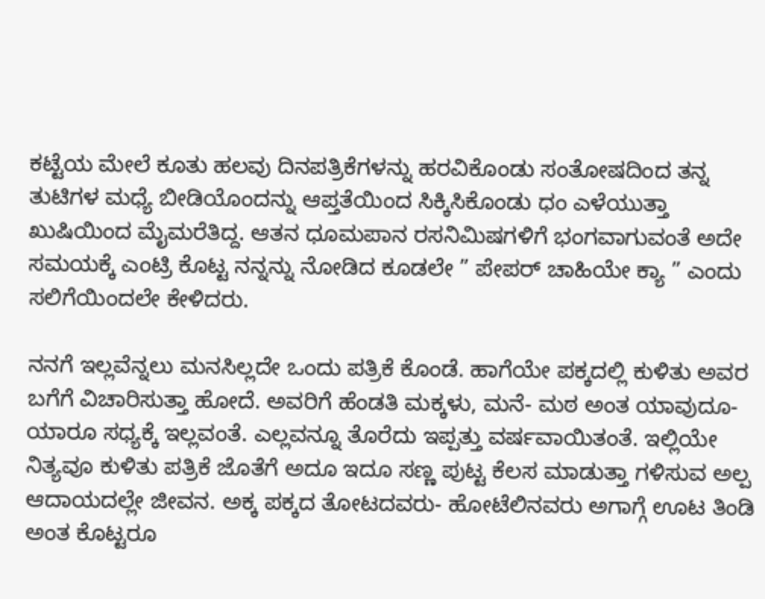ಕಟ್ಟೆಯ ಮೇಲೆ ಕೂತು ಹಲವು ದಿನಪತ್ರಿಕೆಗಳನ್ನು ಹರವಿಕೊಂಡು ಸಂತೋಷದಿಂದ ತನ್ನ ತುಟಿಗಳ ಮಧ್ಯೆ ಬೀಡಿಯೊಂದನ್ನು ಆಪ್ತತೆಯಿಂದ ಸಿಕ್ಕಿಸಿಕೊಂಡು ಧಂ ಎಳೆಯುತ್ತಾ ಖುಷಿಯಿಂದ ಮೈಮರೆತಿದ್ದ. ಆತನ ಧೂಮಪಾನ ರಸನಿಮಿಷಗಳಿಗೆ ಭಂಗವಾಗುವಂತೆ ಅದೇ ಸಮಯಕ್ಕೆ ಎಂಟ್ರಿ ಕೊಟ್ಟ ನನ್ನನ್ನು ನೋಡಿದ ಕೂಡಲೇ ” ಪೇಪರ್ ಚಾಹಿಯೇ ಕ್ಯಾ ” ಎಂದು ಸಲಿಗೆಯಿಂದಲೇ ಕೇಳಿದರು.

ನನಗೆ ಇಲ್ಲವೆನ್ನಲು ಮನಸಿಲ್ಲದೇ ಒಂದು ಪತ್ರಿಕೆ ಕೊಂಡೆ. ಹಾಗೆಯೇ ಪಕ್ಕದಲ್ಲಿ ಕುಳಿತು ಅವರ ಬಗೆಗೆ ವಿಚಾರಿಸುತ್ತಾ ಹೋದೆ. ಅವರಿಗೆ ಹೆಂಡತಿ ಮಕ್ಕಳು, ಮನೆ- ಮಠ ಅಂತ ಯಾವುದೂ- ಯಾರೂ ಸಧ್ಯಕ್ಕೆ ಇಲ್ಲವಂತೆ. ಎಲ್ಲವನ್ನೂ ತೊರೆದು ಇಪ್ಪತ್ತು ವರ್ಷವಾಯಿತಂತೆ. ಇಲ್ಲಿಯೇ ನಿತ್ಯವೂ ಕುಳಿತು ಪತ್ರಿಕೆ ಜೊತೆಗೆ ಅದೂ ಇದೂ ಸಣ್ಣ ಪುಟ್ಟ ಕೆಲಸ ಮಾಡುತ್ತಾ ಗಳಿಸುವ ಅಲ್ಪ ಆದಾಯದಲ್ಲೇ ಜೀವನ. ಅಕ್ಕ ಪಕ್ಕದ ತೋಟದವರು- ಹೋಟೆಲಿನವರು ಅಗಾಗ್ಗೆ ಊಟ ತಿಂಡಿ ಅಂತ ಕೊಟ್ಟರೂ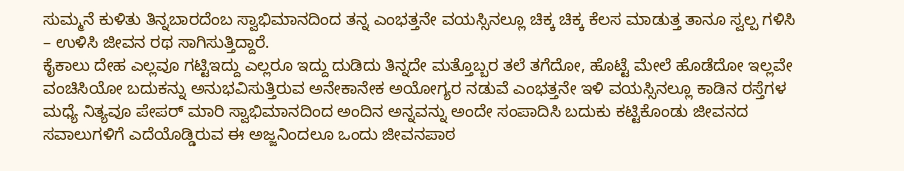ಸುಮ್ಮನೆ ಕುಳಿತು ತಿನ್ನಬಾರದೆಂಬ ಸ್ವಾಭಿಮಾನದಿಂದ ತನ್ನ ಎಂಭತ್ತನೇ ವಯಸ್ಸಿನಲ್ಲೂ ಚಿಕ್ಕ ಚಿಕ್ಕ ಕೆಲಸ ಮಾಡುತ್ತ ತಾನೂ ಸ್ವಲ್ಪ ಗಳಿಸಿ – ಉಳಿಸಿ ಜೀವನ ರಥ ಸಾಗಿಸುತ್ತಿದ್ದಾರೆ.
ಕೈಕಾಲು ದೇಹ ಎಲ್ಲವೂ ಗಟ್ಟಿಇದ್ದು ಎಲ್ಲರೂ ಇದ್ದು ದುಡಿದು ತಿನ್ನದೇ ಮತ್ತೊಬ್ಬರ ತಲೆ ತಗೆದೋ, ಹೊಟ್ಟೆ ಮೇಲೆ ಹೊಡೆದೋ ಇಲ್ಲವೇ ವಂಚಿಸಿಯೋ ಬದುಕನ್ನು ಅನುಭವಿಸುತ್ತಿರುವ ಅನೇಕಾನೇಕ ಅಯೋಗ್ಯರ ನಡುವೆ ಎಂಭತ್ತನೇ ಇಳಿ ವಯಸ್ಸಿನಲ್ಲೂ ಕಾಡಿನ ರಸ್ತೆಗಳ ಮಧ್ಯೆ ನಿತ್ಯವೂ ಪೇಪರ್ ಮಾರಿ ಸ್ವಾಭಿಮಾನದಿಂದ ಅಂದಿನ ಅನ್ನವನ್ನು ಅಂದೇ ಸಂಪಾದಿಸಿ ಬದುಕು ಕಟ್ಟಿಕೊಂಡು ಜೀವನದ ಸವಾಲುಗಳಿಗೆ ಎದೆಯೊಡ್ಡಿರುವ ಈ ಅಜ್ಜನಿಂದಲೂ ಒಂದು ಜೀವನಪಾಠ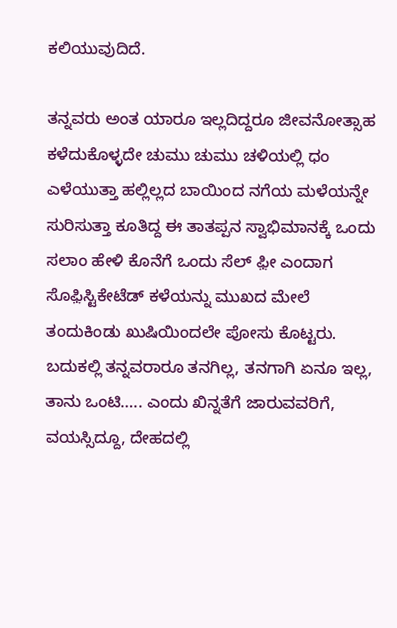ಕಲಿಯುವುದಿದೆ.

ತನ್ನವರು ಅಂತ ಯಾರೂ ಇಲ್ಲದಿದ್ದರೂ ಜೀವನೋತ್ಸಾಹ ಕಳೆದುಕೊಳ್ಳದೇ ಚುಮು ಚುಮು ಚಳಿಯಲ್ಲಿ ಧಂ ಎಳೆಯುತ್ತಾ ಹಲ್ಲಿಲ್ಲದ ಬಾಯಿಂದ ನಗೆಯ ಮಳೆಯನ್ನೇ ಸುರಿಸುತ್ತಾ ಕೂತಿದ್ದ ಈ ತಾತಪ್ಪನ ಸ್ವಾಭಿಮಾನಕ್ಕೆ ಒಂದು ಸಲಾಂ ಹೇಳಿ ಕೊನೆಗೆ ಒಂದು ಸೆಲ್ ಫ಼ೀ ಎಂದಾಗ ಸೊಫ಼ಿಸ್ಟಿಕೇಟೆಡ್ ಕಳೆಯನ್ನು ಮುಖದ ಮೇಲೆ ತಂದುಕಿಂಡು ಖುಷಿಯಿಂದಲೇ ಪೋಸು ಕೊಟ್ಟರು.
ಬದುಕಲ್ಲಿ ತನ್ನವರಾರೂ ತನಗಿಲ್ಲ, ತನಗಾಗಿ ಏನೂ ಇಲ್ಲ, ತಾನು ಒಂಟಿ….. ಎಂದು ಖಿನ್ನತೆಗೆ ಜಾರುವವರಿಗೆ, ವಯಸ್ಸಿದ್ದೂ, ದೇಹದಲ್ಲಿ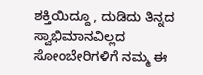ಶಕ್ತಿಯಿದ್ದೂ , ದುಡಿದು ತಿನ್ನದ ಸ್ವಾಭಿಮಾನವಿಲ್ಲದ ಸೋಂಬೇರಿಗಳಿಗೆ ನಮ್ಮ ಈ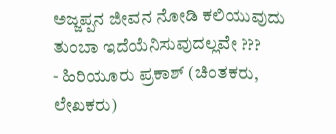ಅಜ್ಜಪ್ಪನ ಜೀವನ ನೋಡಿ ಕಲಿಯುವುದು ತುಂಬಾ ಇದೆಯೆನಿಸುವುದಲ್ಲವೇ ???
- ಹಿರಿಯೂರು ಪ್ರಕಾಶ್ (ಚಿಂತಕರು, ಲೇಖಕರು)